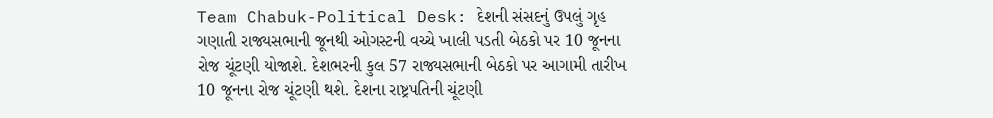Team Chabuk-Political Desk: દેશની સંસદનું ઉપલું ગૃહ ગણાતી રાજ્યસભાની જૂનથી ઓગસ્ટની વચ્ચે ખાલી પડતી બેઠકો પર 10 જૂનના રોજ ચૂંટણી યોજાશે. દેશભરની કુલ 57 રાજ્યસભાની બેઠકો પર આગામી તારીખ 10 જૂનના રોજ ચૂંટણી થશે. દેશના રાષ્ટ્રપતિની ચૂંટણી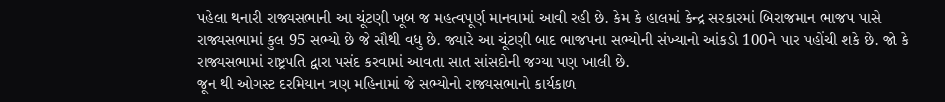પહેલા થનારી રાજ્યસભાની આ ચૂંટણી ખૂબ જ મહત્વપૂર્ણ માનવામાં આવી રહી છે. કેમ કે હાલમાં કેન્દ્ર સરકારમાં બિરાજમાન ભાજપ પાસે રાજ્યસભામાં કુલ 95 સભ્યો છે જે સૌથી વધુ છે. જ્યારે આ ચૂંટણી બાદ ભાજપના સભ્યોની સંખ્યાનો આંકડો 100ને પાર પહોંચી શકે છે. જો કે રાજ્યસભામાં રાષ્ટ્રપતિ દ્વારા પસંદ કરવામાં આવતા સાત સાંસદોની જગ્યા પણ ખાલી છે.
જૂન થી ઓગસ્ટ દરમિયાન ત્રણ મહિનામાં જે સભ્યોનો રાજ્યસભાનો કાર્યકાળ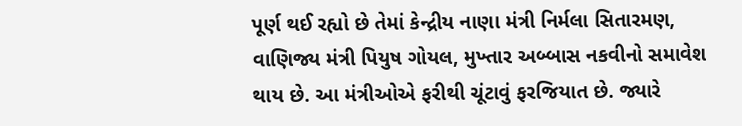પૂર્ણ થઈ રહ્યો છે તેમાં કેન્દ્રીય નાણા મંત્રી નિર્મલા સિતારમણ, વાણિજ્ય મંત્રી પિયુષ ગોયલ, મુખ્તાર અબ્બાસ નકવીનો સમાવેશ થાય છે. આ મંત્રીઓએ ફરીથી ચૂંટાવું ફરજિયાત છે. જ્યારે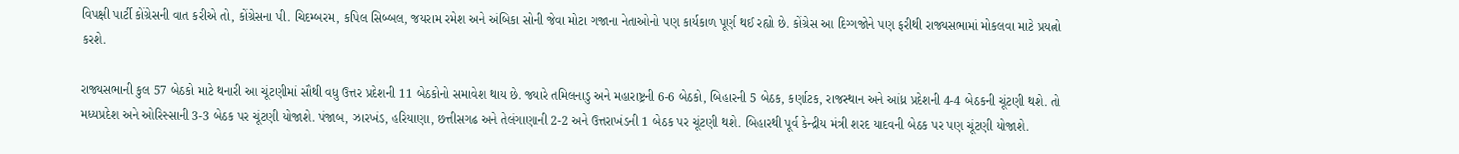વિપક્ષી પાર્ટી કોંગ્રેસની વાત કરીએ તો, કોંગ્રેસના પી. ચિદમ્બરમ, કપિલ સિબ્બલ, જયરામ રમેશ અને અંબિકા સોની જેવા મોટા ગજાના નેતાઓનો પણ કાર્યકાળ પૂર્ણ થઈ રહ્યો છે. કોંગ્રેસ આ દિગ્ગજોને પણ ફરીથી રાજ્યસભામાં મોકલવા માટે પ્રયત્નો કરશે.

રાજ્યસભાની કુલ 57 બેઠકો માટે થનારી આ ચૂંટણીમાં સૌથી વધુ ઉત્તર પ્રદેશની 11 બેઠકોનો સમાવેશ થાય છે. જ્યારે તમિલનાડુ અને મહારાષ્ટ્રની 6-6 બેઠકો, બિહારની 5 બેઠક, કર્ણાટક, રાજસ્થાન અને આંધ્ર પ્રદેશની 4-4 બેઠકની ચૂંટણી થશે. તો મધ્યપ્રદેશ અને ઓરિસ્સાની 3-3 બેઠક પર ચૂંટણી યોજાશે. પંજાબ, ઝારખંડ, હરિયાણા, છત્તીસગઢ અને તેલંગાણાની 2-2 અને ઉત્તરાખંડની 1 બેઠક પર ચૂંટણી થશે. બિહારથી પૂર્વ કેન્દ્રીય મંત્રી શરદ યાદવની બેઠક પર પણ ચૂંટણી યોજાશે.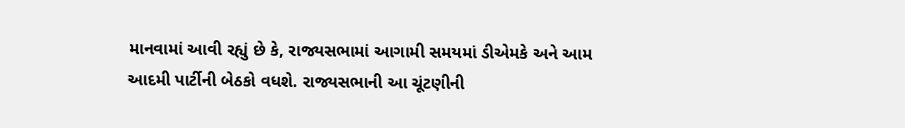માનવામાં આવી રહ્યું છે કે, રાજ્યસભામાં આગામી સમયમાં ડીએમકે અને આમ આદમી પાર્ટીની બેઠકો વધશે. રાજ્યસભાની આ ચૂંટણીની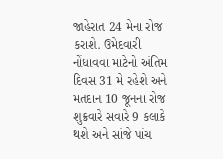જાહેરાત 24 મેના રોજ કરાશે. ઉમેદવારી નોંધાવવા માટેનો અંતિમ દિવસ 31 મે રહેશે અને મતદાન 10 જૂનના રોજ શુક્રવારે સવારે 9 કલાકે થશે અને સાંજે પાંચ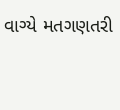વાગ્યે મતગણતરી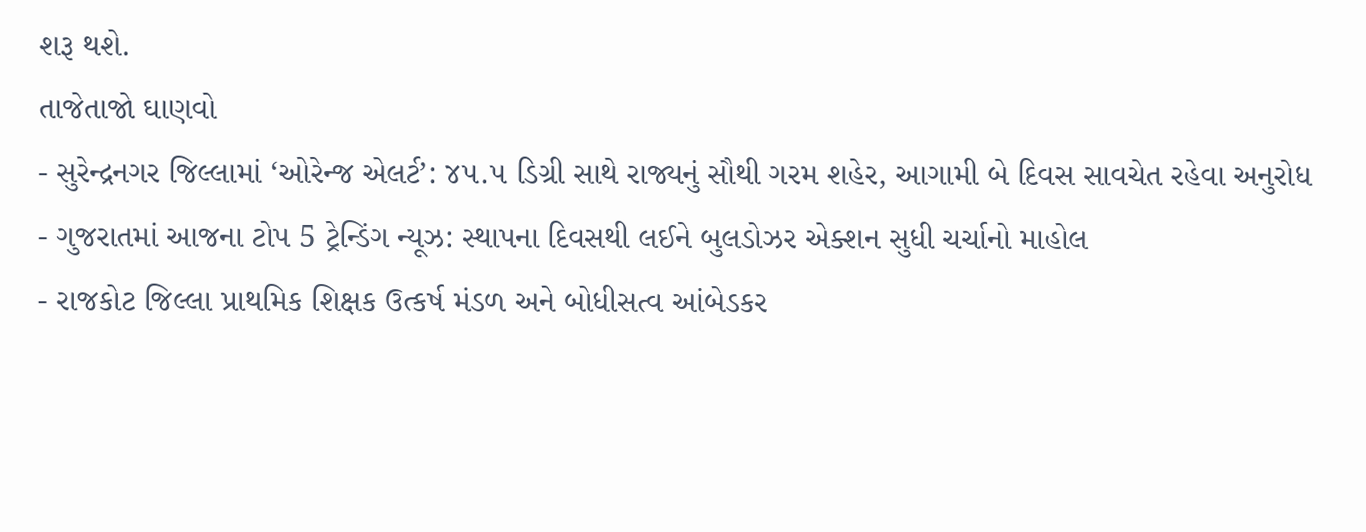શરૂ થશે.
તાજેતાજો ઘાણવો
- સુરેન્દ્રનગર જિલ્લામાં ‘ઓરેન્જ એલર્ટ’: ૪૫.૫ ડિગ્રી સાથે રાજ્યનું સૌથી ગરમ શહેર, આગામી બે દિવસ સાવચેત રહેવા અનુરોધ
- ગુજરાતમાં આજના ટોપ 5 ટ્રેન્ડિંગ ન્યૂઝ: સ્થાપના દિવસથી લઈને બુલડોઝર એક્શન સુધી ચર્ચાનો માહોલ
- રાજકોટ જિલ્લા પ્રાથમિક શિક્ષક ઉત્કર્ષ મંડળ અને બોધીસત્વ આંબેડકર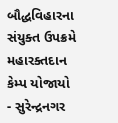બૌદ્ધવિહારના સંયુક્ત ઉપક્રમે મહારક્તદાન કેમ્પ યોજાયો
- સુરેન્દ્રનગર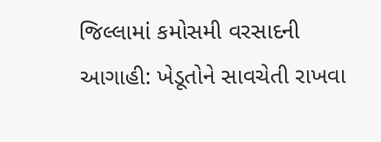જિલ્લામાં કમોસમી વરસાદની આગાહી: ખેડૂતોને સાવચેતી રાખવા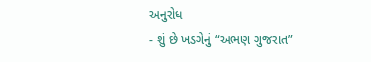અનુરોધ
- શું છે ખડગેનું “અભણ ગુજરાત”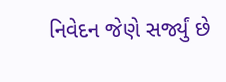નિવેદન જેણે સર્જ્યું છે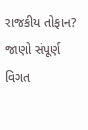રાજકીય તોફાન? જાણો સંપૂર્ણ વિગત